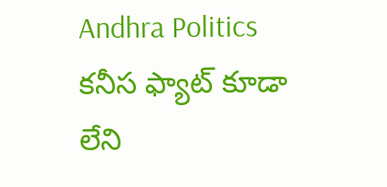Andhra Politics
కనీస ఫ్యాట్ కూడా లేని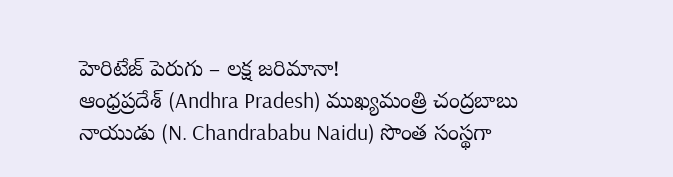హెరిటేజ్ పెరుగు – లక్ష జరిమానా!
ఆంధ్రప్రదేశ్ (Andhra Pradesh) ముఖ్యమంత్రి చంద్రబాబు నాయుడు (N. Chandrababu Naidu) సొంత సంస్థగా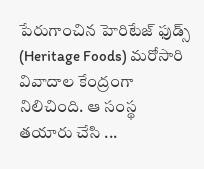పేరుగాంచిన హెరిటేజ్ ఫుడ్స్ (Heritage Foods) మరోసారి వివాదాల కేంద్రంగా నిలిచింది. ఆ సంస్థ తయారు చేసి ...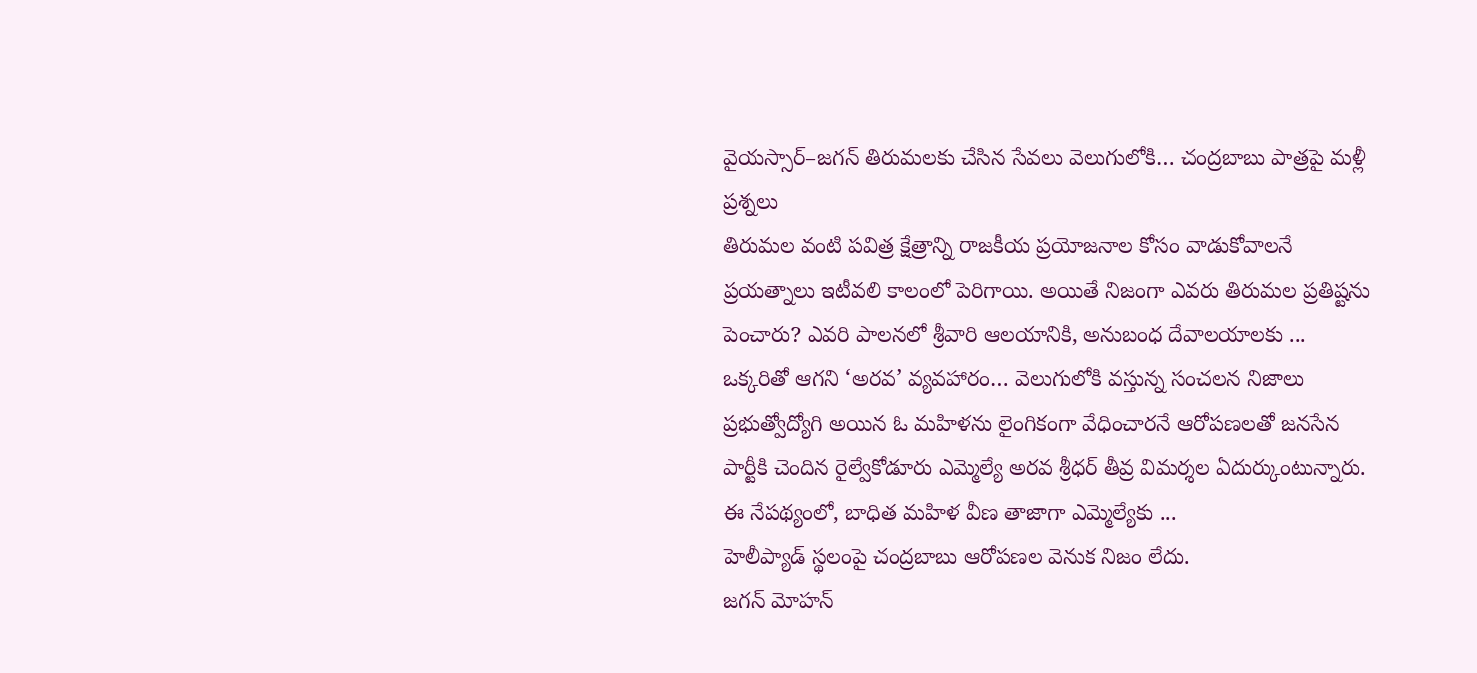వైయస్సార్–జగన్ తిరుమలకు చేసిన సేవలు వెలుగులోకి… చంద్రబాబు పాత్రపై మళ్లీ ప్రశ్నలు
తిరుమల వంటి పవిత్ర క్షేత్రాన్ని రాజకీయ ప్రయోజనాల కోసం వాడుకోవాలనే ప్రయత్నాలు ఇటీవలి కాలంలో పెరిగాయి. అయితే నిజంగా ఎవరు తిరుమల ప్రతిష్టను పెంచారు? ఎవరి పాలనలో శ్రీవారి ఆలయానికి, అనుబంధ దేవాలయాలకు ...
ఒక్కరితో ఆగని ‘అరవ’ వ్యవహారం… వెలుగులోకి వస్తున్న సంచలన నిజాలు
ప్రభుత్వోద్యోగి అయిన ఓ మహిళను లైంగికంగా వేధించారనే ఆరోపణలతో జనసేన పార్టీకి చెందిన రైల్వేకోడూరు ఎమ్మెల్యే అరవ శ్రీధర్ తీవ్ర విమర్శల ఏదుర్కుంటున్నారు. ఈ నేపథ్యంలో, బాధిత మహిళ వీణ తాజాగా ఎమ్మెల్యేకు ...
హెలీప్యాడ్ స్థలంపై చంద్రబాబు ఆరోపణల వెనుక నిజం లేదు.
జగన్ మోహన్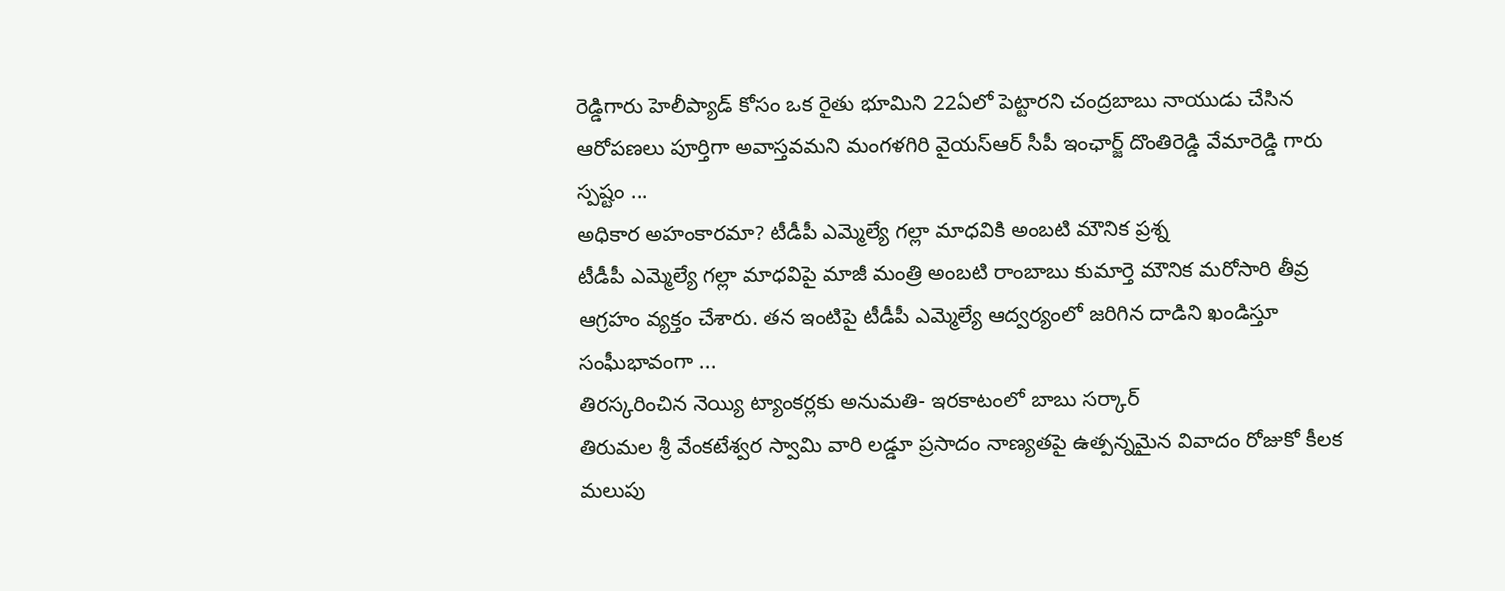రెడ్డిగారు హెలీప్యాడ్ కోసం ఒక రైతు భూమిని 22ఏలో పెట్టారని చంద్రబాబు నాయుడు చేసిన ఆరోపణలు పూర్తిగా అవాస్తవమని మంగళగిరి వైయస్ఆర్ సీపీ ఇంఛార్జ్ దొంతిరెడ్డి వేమారెడ్డి గారు స్పష్టం ...
అధికార అహంకారమా? టీడీపీ ఎమ్మెల్యే గల్లా మాధవికి అంబటి మౌనిక ప్రశ్న
టీడీపీ ఎమ్మెల్యే గల్లా మాధవిపై మాజీ మంత్రి అంబటి రాంబాబు కుమార్తె మౌనిక మరోసారి తీవ్ర ఆగ్రహం వ్యక్తం చేశారు. తన ఇంటిపై టీడీపీ ఎమ్మెల్యే ఆద్వర్యంలో జరిగిన దాడిని ఖండిస్తూ సంఘీభావంగా ...
తిరస్కరించిన నెయ్యి ట్యాంకర్లకు అనుమతి- ఇరకాటంలో బాబు సర్కార్
తిరుమల శ్రీ వేంకటేశ్వర స్వామి వారి లడ్డూ ప్రసాదం నాణ్యతపై ఉత్పన్నమైన వివాదం రోజుకో కీలక మలుపు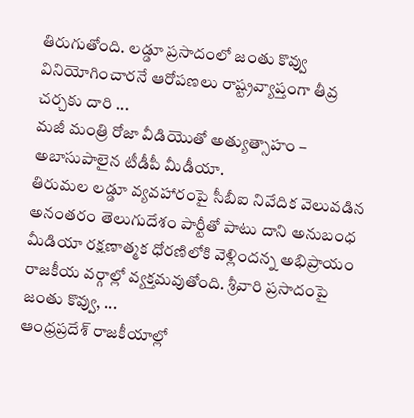తిరుగుతోంది. లడ్డూ ప్రసాదంలో జంతు కొవ్వు వినియోగించారనే ఆరోపణలు రాష్ట్రవ్యాప్తంగా తీవ్ర చర్చకు దారి ...
మజీ మంత్రి రోజా వీడియొతో అత్యుత్సాహం – అబాసుపాలైన టీడీపీ మీడీయా.
తిరుమల లడ్డూ వ్యవహారంపై సీబీఐ నివేదిక వెలువడిన అనంతరం తెలుగుదేశం పార్టీతో పాటు దాని అనుబంధ మీడియా రక్షణాత్మక ధోరణిలోకి వెళ్లిందన్న అభిప్రాయం రాజకీయ వర్గాల్లో వ్యక్తమవుతోంది. శ్రీవారి ప్రసాదంపై జంతు కొవ్వు, ...
ఆంధ్రప్రదేశ్ రాజకీయాల్లో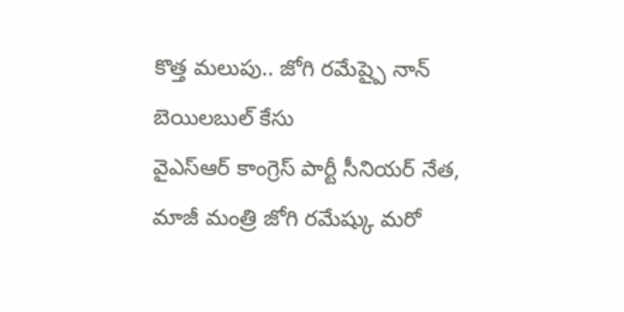కొత్త మలుపు.. జోగి రమేష్పై నాన్ బెయిలబుల్ కేసు
వైఎస్ఆర్ కాంగ్రెస్ పార్టీ సీనియర్ నేత, మాజీ మంత్రి జోగి రమేష్కు మరో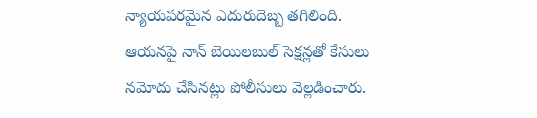న్యాయపరమైన ఎదురుదెబ్బ తగిలింది. ఆయనపై నాన్ బెయిలబుల్ సెక్షన్లతో కేసులు నమోదు చేసినట్లు పోలీసులు వెల్లడించారు.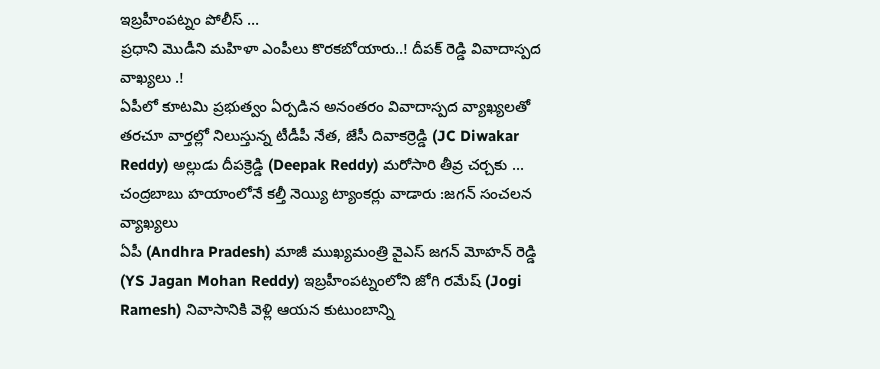ఇబ్రహీంపట్నం పోలీస్ ...
ప్రధాని మొడీని మహిళా ఎంపీలు కొరకబోయారు..! దీపక్ రెడ్డి వివాదాస్పద వాఖ్యలు .!
ఏపీలో కూటమి ప్రభుత్వం ఏర్పడిన అనంతరం వివాదాస్పద వ్యాఖ్యలతో తరచూ వార్తల్లో నిలుస్తున్న టీడీపీ నేత, జేసీ దివాకర్రెడ్డి (JC Diwakar Reddy) అల్లుడు దీపక్రెడ్డి (Deepak Reddy) మరోసారి తీవ్ర చర్చకు ...
చంద్రబాబు హయాంలోనే కల్తీ నెయ్యి ట్యాంకర్లు వాడారు :జగన్ సంచలన వ్యాఖ్యలు
ఏపీ (Andhra Pradesh) మాజీ ముఖ్యమంత్రి వైఎస్ జగన్ మోహన్ రెడ్డి (YS Jagan Mohan Reddy) ఇబ్రహీంపట్నంలోని జోగి రమేష్ (Jogi Ramesh) నివాసానికి వెళ్లి ఆయన కుటుంబాన్ని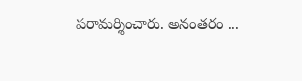పరామర్శించారు. అనంతరం ...